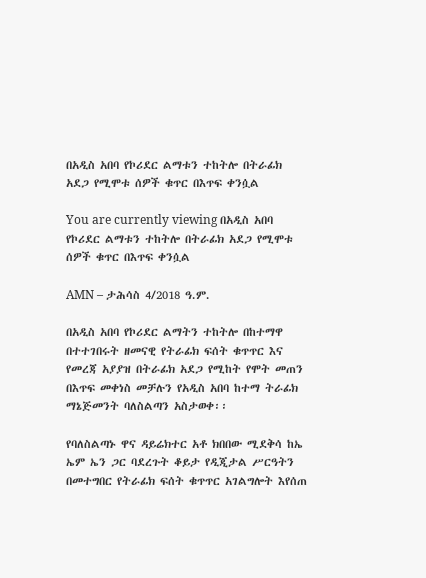በአዲስ አበባ የኮሪደር ልማቱን ተከትሎ በትራፊክ አደጋ የሚሞቱ ሰዎች ቁጥር በእጥፍ ቀንሷል

You are currently viewing በአዲስ አበባ የኮሪደር ልማቱን ተከትሎ በትራፊክ አደጋ የሚሞቱ ሰዎች ቁጥር በእጥፍ ቀንሷል

AMN – ታሕሳስ 4/2018 ዓ.ም.

በአዲስ አበባ የኮሪደር ልማትን ተከትሎ በከተማዋ በተተገበሩት ዘመናዊ የትራፊክ ፍሰት ቁጥጥር እና የመረጃ አያያዝ በትራፊክ አደጋ የሚከት የሞት መጠን በእጥፍ መቀነስ መቻሉን የአዲስ አበባ ከተማ ትራፊክ ማኔጅመንት ባለስልጣን አስታወቀ፡፡

የባለስልጣኑ ዋና ዳይሬክተር አቶ ክበበው ሚደቅሳ ከኤ ኤም ኤን ጋር ባደረጉት ቆይታ የዲጂታል ሥርዓትን በመተግበር የትራፊክ ፍሰት ቁጥጥር አገልግሎት እየሰጠ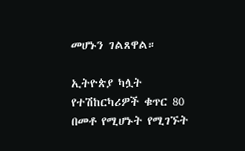መሆኑን ገልጸዋል።

ኢትዮጵያ ካሏት የተሽከርካሪዎች ቁጥር 80 በመቶ የሚሆኑት የሚገኙት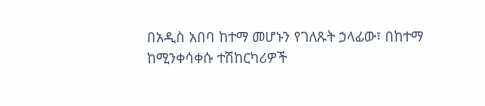በአዲስ አበባ ከተማ መሆኑን የገለጹት ኃላፊው፣ በከተማ ከሚንቀሳቀሱ ተሽከርካሪዎች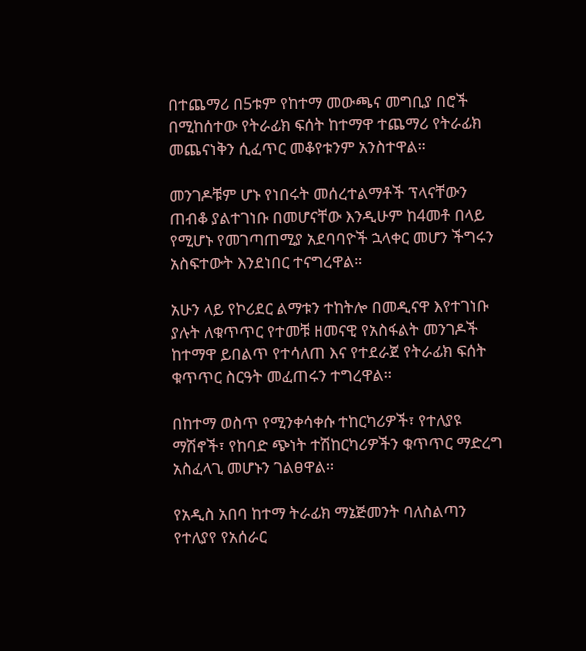በተጨማሪ በ5ቱም የከተማ መውጫና መግቢያ በሮች በሚከሰተው የትራፊክ ፍሰት ከተማዋ ተጨማሪ የትራፊክ መጨናነቅን ሲፈጥር መቆየቱንም አንስተዋል።

መንገዶቹም ሆኑ የነበሩት መሰረተልማቶች ፕላናቸውን ጠብቆ ያልተገነቡ በመሆናቸው እንዲሁም ከ4መቶ በላይ የሚሆኑ የመገጣጠሚያ አደባባዮች ኋላቀር መሆን ችግሩን አስፍተውት እንደነበር ተናግረዋል።

አሁን ላይ የኮሪደር ልማቱን ተከትሎ በመዲናዋ እየተገነቡ ያሉት ለቁጥጥር የተመቹ ዘመናዊ የአስፋልት መንገዶች ከተማዋ ይበልጥ የተሳለጠ እና የተደራጀ የትራፊክ ፍሰት ቁጥጥር ስርዓት መፈጠሩን ተግረዋል፡፡

በከተማ ወስጥ የሚንቀሳቀሱ ተከርካሪዎች፣ የተለያዩ ማሽኖች፣ የከባድ ጭነት ተሽከርካሪዎችን ቁጥጥር ማድረግ አስፈላጊ መሆኑን ገልፀዋል፡፡

የአዲስ አበባ ከተማ ትራፊክ ማኔጅመንት ባለስልጣን የተለያየ የአሰራር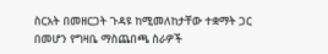ስርአት በመዘርጋት ጉዳዩ ከሚመለከታቸው ተቋማት ጋር በመሆን የግዛቤ ማስጨበጫ ስራዎች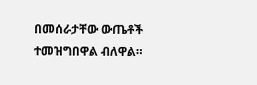በመሰራታቸው ውጤቶች ተመዝግበዋል ብለዋል።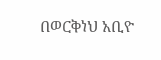በወርቅነህ አቢዮ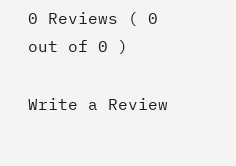0 Reviews ( 0 out of 0 )

Write a Review